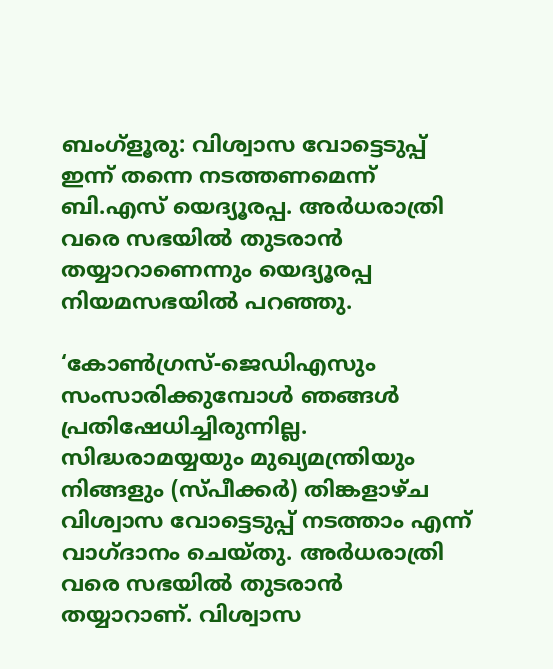ബംഗ്‌ളൂരു: വിശ്വാസ വോട്ടെടുപ്പ് ഇന്ന് തന്നെ നടത്തണമെന്ന് ബി.എസ് യെദ്യൂരപ്പ. അര്‍ധരാത്രി വരെ സഭയില്‍ തുടരാന്‍ തയ്യാറാണെന്നും യെദ്യൂരപ്പ നിയമസഭയില്‍ പറഞ്ഞു.

‘കോണ്‍ഗ്രസ്-ജെഡിഎസും സംസാരിക്കുമ്പോള്‍ ഞങ്ങള്‍ പ്രതിഷേധിച്ചിരുന്നില്ല. സിദ്ധരാമയ്യയും മുഖ്യമന്ത്രിയും നിങ്ങളും (സ്പീക്കര്‍) തിങ്കളാഴ്ച വിശ്വാസ വോട്ടെടുപ്പ് നടത്താം എന്ന് വാഗ്ദാനം ചെയ്തു. അര്‍ധരാത്രി വരെ സഭയില്‍ തുടരാന്‍ തയ്യാറാണ്. വിശ്വാസ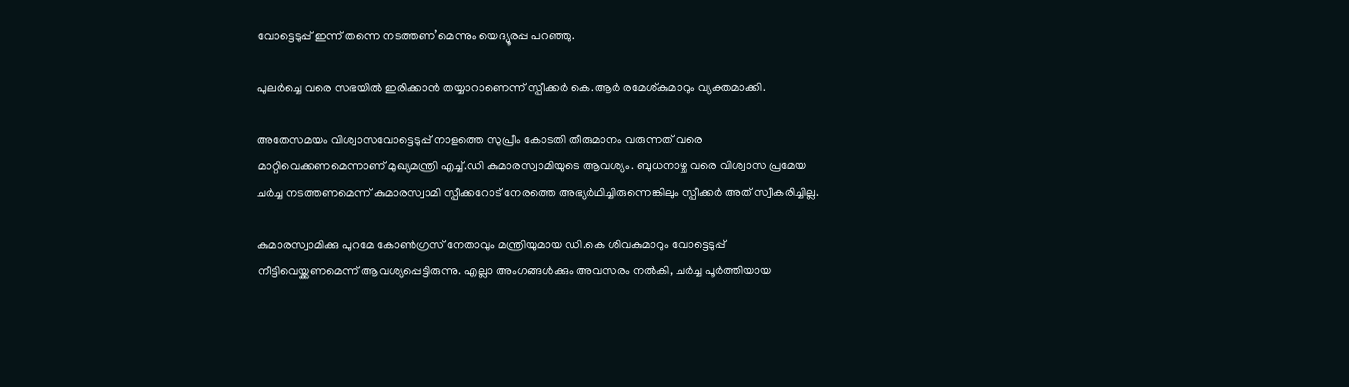വോട്ടെടുപ്പ് ഇന്ന് തന്നെ നടത്തണ’മെന്നും യെദ്യൂരപ്പ പറഞ്ഞു.

പുലര്‍ച്ചെ വരെ സഭയില്‍ ഇരിക്കാന്‍ തയ്യാറാണെന്ന് സ്പീക്കര്‍ കെ.ആര്‍ രമേശ്കുമാറും വ്യക്തമാക്കി.

അതേസമയം വിശ്വാസവോട്ടെടുപ്പ് നാളത്തെ സുപ്രീം കോടതി തീരുമാനം വരുന്നത് വരെ മാറ്റിവെക്കണമെന്നാണ് മുഖ്യമന്ത്രി എച്ച്.ഡി കുമാരസ്വാമിയുടെ ആവശ്യം. ബുധനാഴ്ച വരെ വിശ്വാസ പ്രമേയ ചര്‍ച്ച നടത്തണമെന്ന് കുമാരസ്വാമി സ്പീക്കറോട് നേരത്തെ അഭ്യര്‍ഥിച്ചിരുന്നെങ്കിലും സ്പീക്കര്‍ അത് സ്വീകരിച്ചില്ല.

കുമാരസ്വാമിക്കു പുറമേ കോണ്‍ഗ്രസ് നേതാവും മന്ത്രിയുമായ ഡി.കെ ശിവകുമാറും വോട്ടെടുപ്പ് നീട്ടിവെയ്ക്കണമെന്ന് ആവശ്യപ്പെട്ടിരുന്നു. എല്ലാ അംഗങ്ങള്‍ക്കും അവസരം നല്‍കി, ചര്‍ച്ച പൂര്‍ത്തിയായ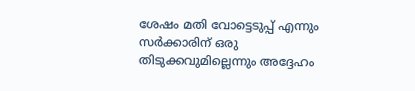ശേഷം മതി വോട്ടെടുപ്പ് എന്നും സര്‍ക്കാരിന് ഒരു തിടുക്കവുമില്ലെന്നും അദ്ദേഹം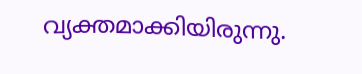വ്യക്തമാക്കിയിരുന്നു.